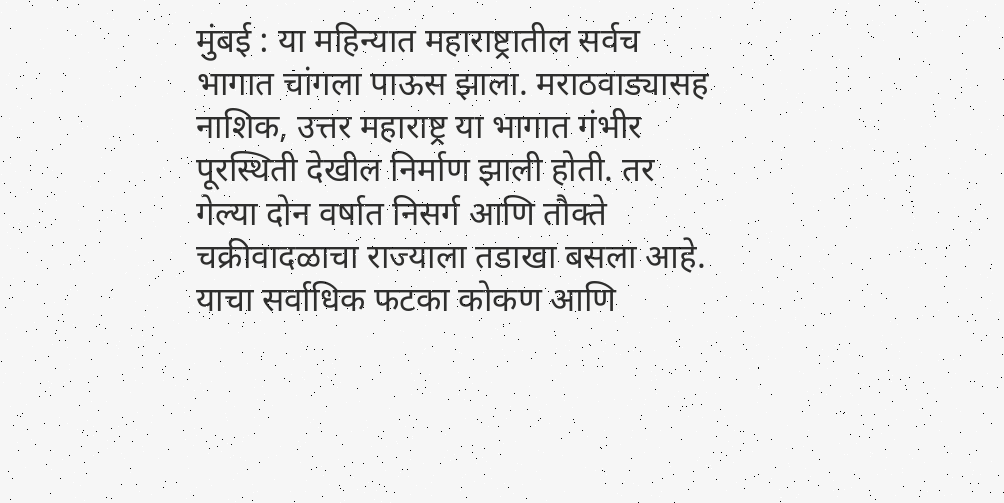मुंबई : या महिन्यात महाराष्ट्रातील सर्वच भागात चांगला पाऊस झाला. मराठवाड्यासह नाशिक, उत्तर महाराष्ट्र या भागात गंभीर पूरस्थिती देखील निर्माण झाली होती. तर गेल्या दोन वर्षात निसर्ग आणि तौक्ते चक्रीवादळाचा राज्याला तडाखा बसला आहे. याचा सर्वाधिक फटका कोकण आणि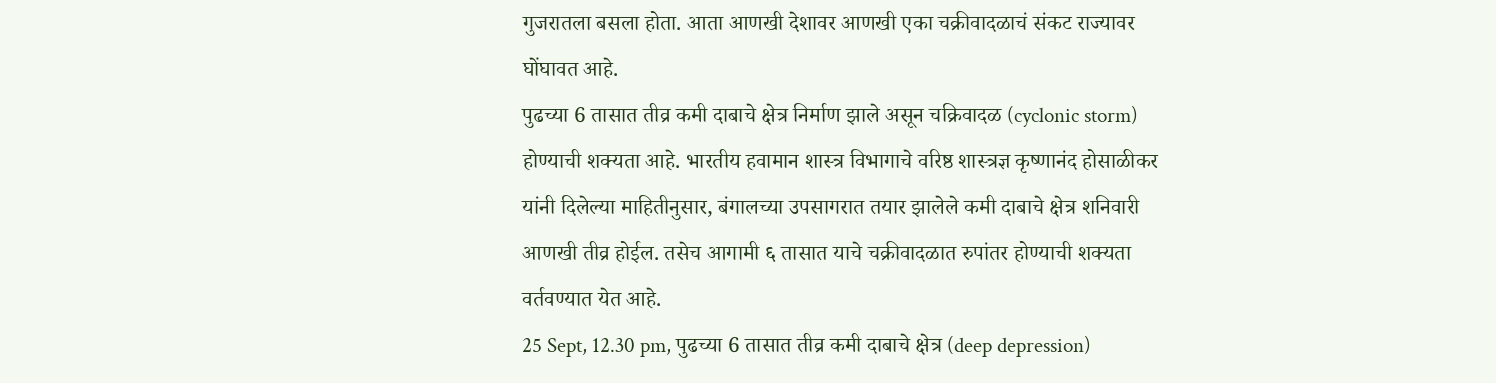गुजरातला बसला होता. आता आणखी देशावर आणखी एका चक्रीवादळाचं संकट राज्यावर घोंघावत आहे.
पुढच्या 6 तासात तीव्र कमी दाबाचे क्षेत्र निर्माण झाले असून चक्रिवादळ (cyclonic storm) होण्याची शक्यता आहे. भारतीय हवामान शास्त्र विभागाचे वरिष्ठ शास्त्रज्ञ कृष्णानंद होसाळीकर यांनी दिलेल्या माहितीनुसार, बंगालच्या उपसागरात तयार झालेले कमी दाबाचे क्षेत्र शनिवारी आणखी तीव्र होईल. तसेच आगामी ६ तासात याचे चक्रीवादळात रुपांतर होण्याची शक्यता वर्तवण्यात येत आहे.
25 Sept, 12.30 pm, पुढच्या 6 तासात तीव्र कमी दाबाचे क्षेत्र (deep depression)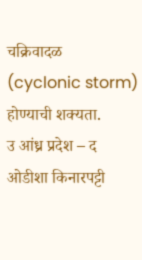चक्रिवादळ (cyclonic storm) होण्याची शक्यता.
उ आंध्र प्रदेश – द ओडीशा किनारपट्टी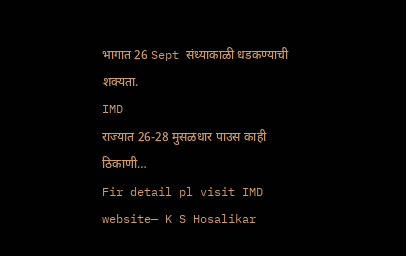भागात 26 Sept संध्याकाळी धडकण्याची शक्यता.
IMD
राज्यात 26-28 मुसळधार पाउस काही ठिकाणी…
Fir detail pl visit IMD website— K S Hosalikar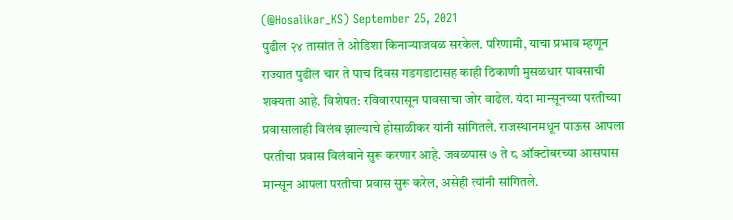(@Hosalikar_KS) September 25, 2021
पुढील २४ तासांत ते ओडिशा किनाऱ्याजवळ सरकेल. परिणामी, याचा प्रभाव म्हणून राज्यात पुढील चार ते पाच दिवस गडगडाटासह काही ठिकाणी मुसळधार पावसाची शक्यता आहे. विशेषत: रविवारपासून पावसाचा जोर वाढेल. यंदा मान्सूनच्या परतीच्या प्रवासालाही विलंब झाल्याचे होसाळीकर यांनी सांगितले. राजस्थानमधून पाऊस आपला परतीचा प्रवास विलंबाने सुरू करणार आहे. जवळपास ७ ते ८ ऑक्टोबरच्या आसपास मान्सून आपला परतीचा प्रवास सुरू करेल, असेही त्यांनी सांगितले.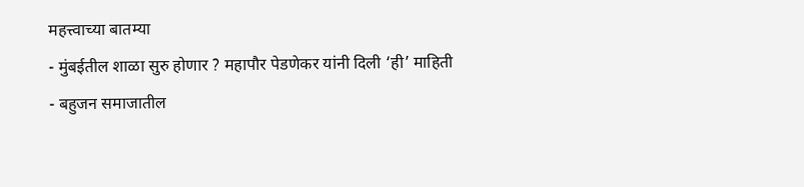महत्त्वाच्या बातम्या
- मुंबईतील शाळा सुरु होणार ? महापौर पेडणेकर यांनी दिली ‘ही’ माहिती
- बहुजन समाजातील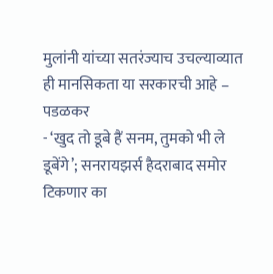मुलांनी यांच्या सतरंज्याच उचल्याव्यात ही मानसिकता या सरकारची आहे – पडळकर
- ‘खुद तो डूबे हैं सनम, तुमको भी ले डूबेंगे’; सनरायझर्स हैदराबाद समोर टिकणार का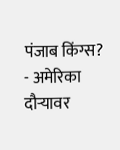पंजाब किंग्स?
- अमेरिका दौऱ्यावर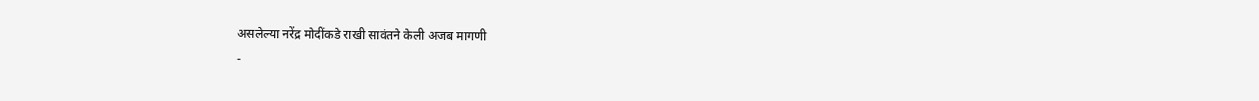असलेल्या नरेंद्र मोदींकडे राखी सावंतने केली अजब मागणी
-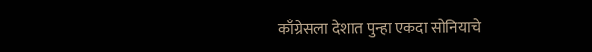काँग्रेसला देशात पुन्हा एकदा सोनियाचे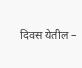दिवस येतील –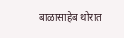बाळासाहेब थोरात